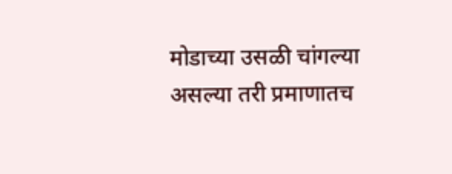मोडाच्या उसळी चांगल्या असल्या तरी प्रमाणातच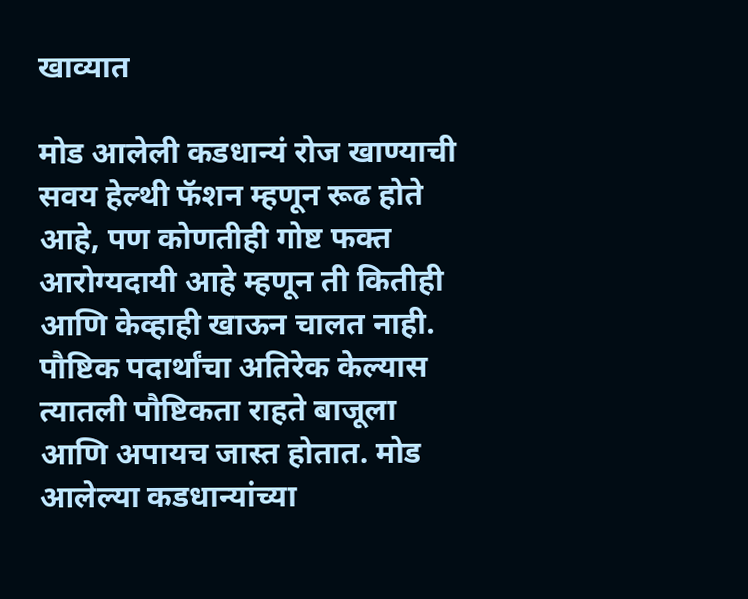खाव्यात

मोड आलेली कडधान्यं रोज खाण्याची सवय हेल्थी फॅशन म्हणून रूढ होते आहे, पण कोणतीही गोष्ट फक्त आरोग्यदायी आहे म्हणून ती कितीही आणि केव्हाही खाऊन चालत नाही. पौष्टिक पदार्थांचा अतिरेक केल्यास त्यातली पौष्टिकता राहते बाजूला आणि अपायच जास्त होतात. मोड आलेल्या कडधान्यांच्या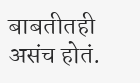बाबतीतही असंच होतं.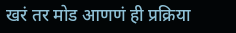खरं तर मोड आणणं ही प्रक्रिया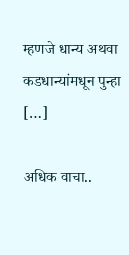म्हणजे धान्य अथवा कडधान्यांमधून पुन्हा […]

अधिक वाचा..